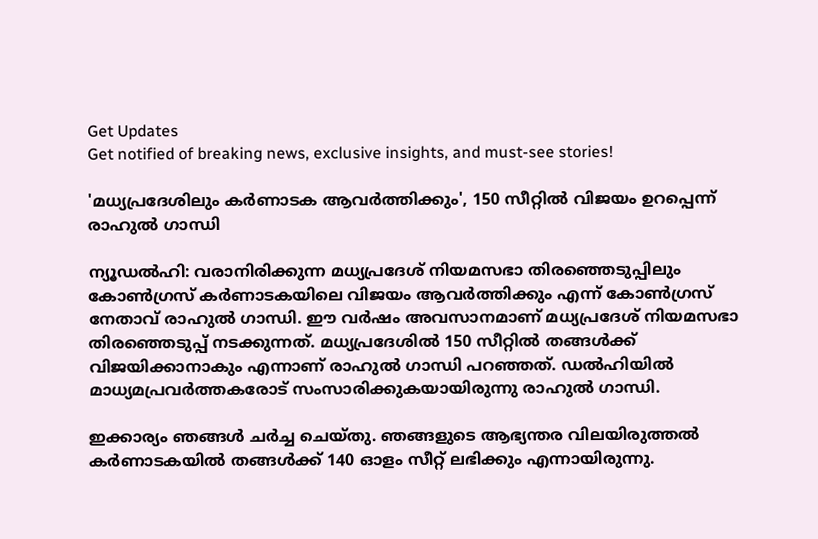Get Updates
Get notified of breaking news, exclusive insights, and must-see stories!

'മധ്യപ്രദേശിലും കര്‍ണാടക ആവര്‍ത്തിക്കും', 150 സീറ്റില്‍ വിജയം ഉറപ്പെന്ന് രാഹുല്‍ ഗാന്ധി

ന്യൂഡല്‍ഹി: വരാനിരിക്കുന്ന മധ്യപ്രദേശ് നിയമസഭാ തിരഞ്ഞെടുപ്പിലും കോണ്‍ഗ്രസ് കര്‍ണാടകയിലെ വിജയം ആവര്‍ത്തിക്കും എന്ന് കോണ്‍ഗ്രസ് നേതാവ് രാഹുല്‍ ഗാന്ധി. ഈ വര്‍ഷം അവസാനമാണ് മധ്യപ്രദേശ് നിയമസഭാ തിരഞ്ഞെടുപ്പ് നടക്കുന്നത്. മധ്യപ്രദേശില്‍ 150 സീറ്റില്‍ തങ്ങള്‍ക്ക് വിജയിക്കാനാകും എന്നാണ് രാഹുല്‍ ഗാന്ധി പറഞ്ഞത്. ഡല്‍ഹിയില്‍ മാധ്യമപ്രവര്‍ത്തകരോട് സംസാരിക്കുകയായിരുന്നു രാഹുല്‍ ഗാന്ധി.

ഇക്കാര്യം ഞങ്ങള്‍ ചര്‍ച്ച ചെയ്തു. ഞങ്ങളുടെ ആഭ്യന്തര വിലയിരുത്തല്‍ കര്‍ണാടകയില്‍ തങ്ങള്‍ക്ക് 140 ഓളം സീറ്റ് ലഭിക്കും എന്നായിരുന്നു.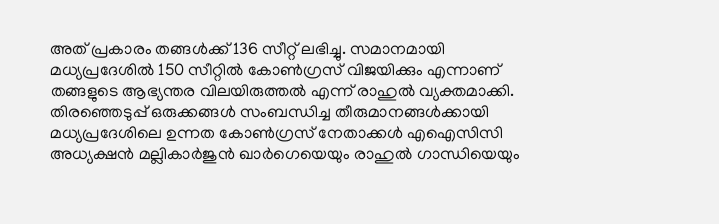അത് പ്രകാരം തങ്ങള്‍ക്ക് 136 സീറ്റ് ലഭിച്ചു. സമാനമായി മധ്യപ്രദേശില്‍ 150 സീറ്റില്‍ കോണ്‍ഗ്രസ് വിജയിക്കും എന്നാണ് തങ്ങളുടെ ആഭ്യന്തര വിലയിരുത്തല്‍ എന്ന് രാഹുല്‍ വ്യക്തമാക്കി. തിരഞ്ഞെടുപ്പ് ഒരുക്കങ്ങള്‍ സംബന്ധിച്ച തീരുമാനങ്ങള്‍ക്കായി മധ്യപ്രദേശിലെ ഉന്നത കോണ്‍ഗ്രസ് നേതാക്കള്‍ എഐസിസി അധ്യക്ഷന്‍ മല്ലികാര്‍ജുന്‍ ഖാര്‍ഗെയെയും രാഹുല്‍ ഗാന്ധിയെയും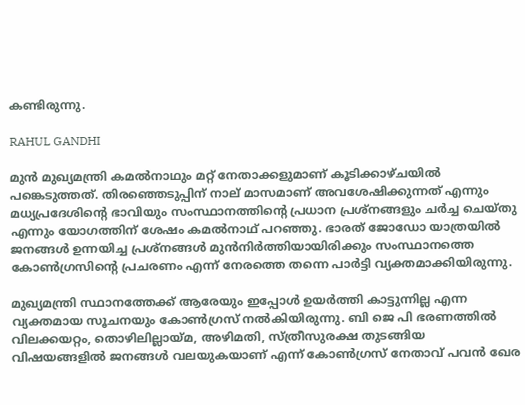കണ്ടിരുന്നു.

RAHUL GANDHI

മുന്‍ മുഖ്യമന്ത്രി കമല്‍നാഥും മറ്റ് നേതാക്കളുമാണ് കൂടിക്കാഴ്ചയില്‍ പങ്കെടുത്തത്. തിരഞ്ഞെടുപ്പിന് നാല് മാസമാണ് അവശേഷിക്കുന്നത് എന്നും മധ്യപ്രദേശിന്റെ ഭാവിയും സംസ്ഥാനത്തിന്റെ പ്രധാന പ്രശ്‌നങ്ങളും ചര്‍ച്ച ചെയ്തു എന്നും യോഗത്തിന് ശേഷം കമല്‍നാഥ് പറഞ്ഞു. ഭാരത് ജോഡോ യാത്രയില്‍ ജനങ്ങള്‍ ഉന്നയിച്ച പ്രശ്നങ്ങള്‍ മുന്‍നിര്‍ത്തിയായിരിക്കും സംസ്ഥാനത്തെ കോണ്‍ഗ്രസിന്റെ പ്രചരണം എന്ന് നേരത്തെ തന്നെ പാര്‍ട്ടി വ്യക്തമാക്കിയിരുന്നു.

മുഖ്യമന്ത്രി സ്ഥാനത്തേക്ക് ആരേയും ഇപ്പോള്‍ ഉയര്‍ത്തി കാട്ടുന്നില്ല എന്ന വ്യക്തമായ സൂചനയും കോണ്‍ഗ്രസ് നല്‍കിയിരുന്നു. ബി ജെ പി ഭരണത്തില്‍ വിലക്കയറ്റം, തൊഴിലില്ലായ്മ, അഴിമതി, സ്ത്രീസുരക്ഷ തുടങ്ങിയ വിഷയങ്ങളില്‍ ജനങ്ങള്‍ വലയുകയാണ് എന്ന് കോണ്‍ഗ്രസ് നേതാവ് പവന്‍ ഖേര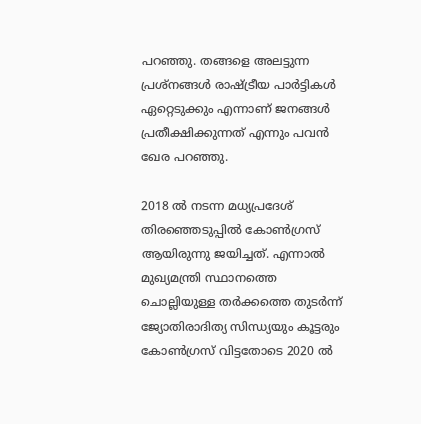പറഞ്ഞു. തങ്ങളെ അലട്ടുന്ന പ്രശ്നങ്ങള്‍ രാഷ്ട്രീയ പാര്‍ട്ടികള്‍ ഏറ്റെടുക്കും എന്നാണ് ജനങ്ങള്‍ പ്രതീക്ഷിക്കുന്നത് എന്നും പവന്‍ ഖേര പറഞ്ഞു.

2018 ല്‍ നടന്ന മധ്യപ്രദേശ് തിരഞ്ഞെടുപ്പില്‍ കോണ്‍ഗ്രസ് ആയിരുന്നു ജയിച്ചത്. എന്നാല്‍ മുഖ്യമന്ത്രി സ്ഥാനത്തെ ചൊല്ലിയുള്ള തര്‍ക്കത്തെ തുടര്‍ന്ന് ജ്യോതിരാദിത്യ സിന്ധ്യയും കൂട്ടരും കോണ്‍ഗ്രസ് വിട്ടതോടെ 2020 ല്‍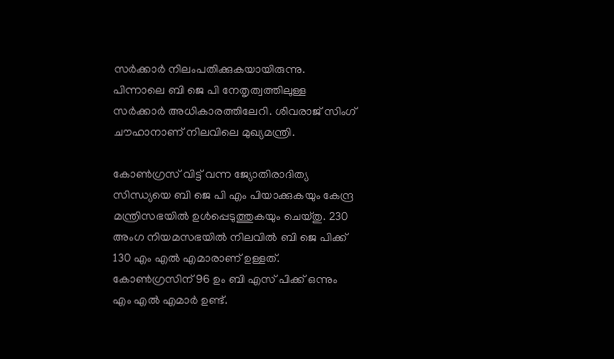സര്‍ക്കാര്‍ നിലംപതിക്കുകയായിരുന്നു. പിന്നാലെ ബി ജെ പി നേതൃത്വത്തിലുള്ള സര്‍ക്കാര്‍ അധികാരത്തിലേറി. ശിവരാജ് സിംഗ് ചൗഹാനാണ് നിലവിലെ മുഖ്യമന്ത്രി.

കോണ്‍ഗ്രസ് വിട്ട് വന്ന ജ്യോതിരാദിത്യ സിന്ധ്യയെ ബി ജെ പി എം പിയാക്കുകയും കേന്ദ്ര മന്ത്രിസഭയില്‍ ഉള്‍പ്പെടുത്തുകയും ചെയ്തു. 230 അംഗ നിയമസഭയില്‍ നിലവില്‍ ബി ജെ പിക്ക് 130 എം എല്‍ എമാരാണ് ഉള്ളത്. കോണ്‍ഗ്രസിന് 96 ഉം ബി എസ് പിക്ക് ഒന്നും എം എല്‍ എമാര്‍ ഉണ്ട്.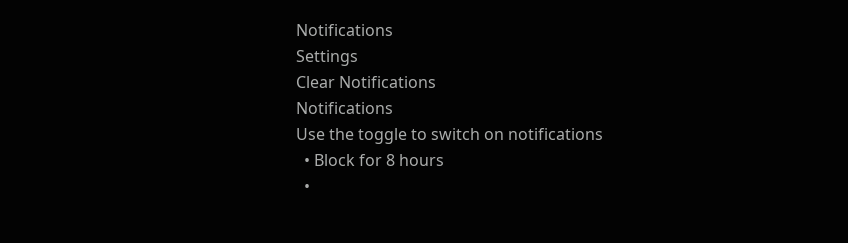Notifications
Settings
Clear Notifications
Notifications
Use the toggle to switch on notifications
  • Block for 8 hours
  •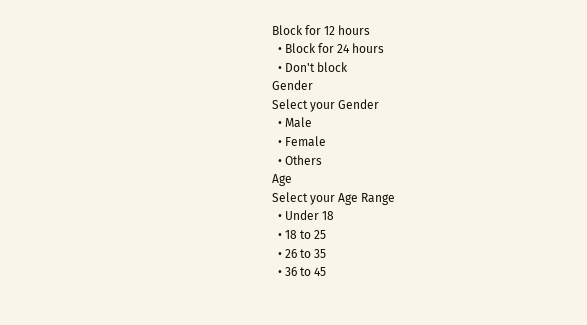Block for 12 hours
  • Block for 24 hours
  • Don't block
Gender
Select your Gender
  • Male
  • Female
  • Others
Age
Select your Age Range
  • Under 18
  • 18 to 25
  • 26 to 35
  • 36 to 45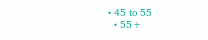• 45 to 55
  • 55+